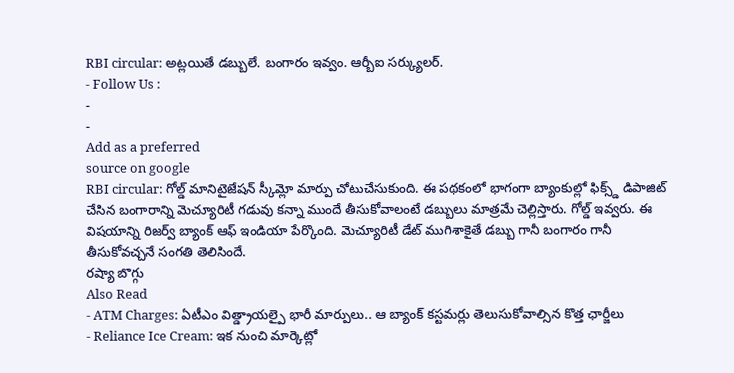RBI circular: అట్లయితే డబ్బులే. బంగారం ఇవ్వం. ఆర్బీఐ సర్క్యులర్.
- Follow Us :
-
-
Add as a preferred
source on google
RBI circular: గోల్డ్ మానిటైజేషన్ స్కీమ్లో మార్పు చోటుచేసుకుంది. ఈ పథకంలో భాగంగా బ్యాంకుల్లో ఫిక్స్డ్ డిపాజిట్ చేసిన బంగారాన్ని మెచ్యూరిటీ గడువు కన్నా ముందే తీసుకోవాలంటే డబ్బులు మాత్రమే చెల్లిస్తారు. గోల్డ్ ఇవ్వరు. ఈ విషయాన్ని రిజర్వ్ బ్యాంక్ ఆఫ్ ఇండియా పేర్కొంది. మెచ్యూరిటీ డేట్ ముగిశాకైతే డబ్బు గానీ బంగారం గానీ తీసుకోవచ్చనే సంగతి తెలిసిందే.
రష్యా బొగ్గు
Also Read
- ATM Charges: ఏటీఎం విత్డ్రాయల్పై భారీ మార్పులు.. ఆ బ్యాంక్ కస్టమర్లు తెలుసుకోవాల్సిన కొత్త ఛార్జీలు
- Reliance Ice Cream: ఇక నుంచి మార్కెట్లో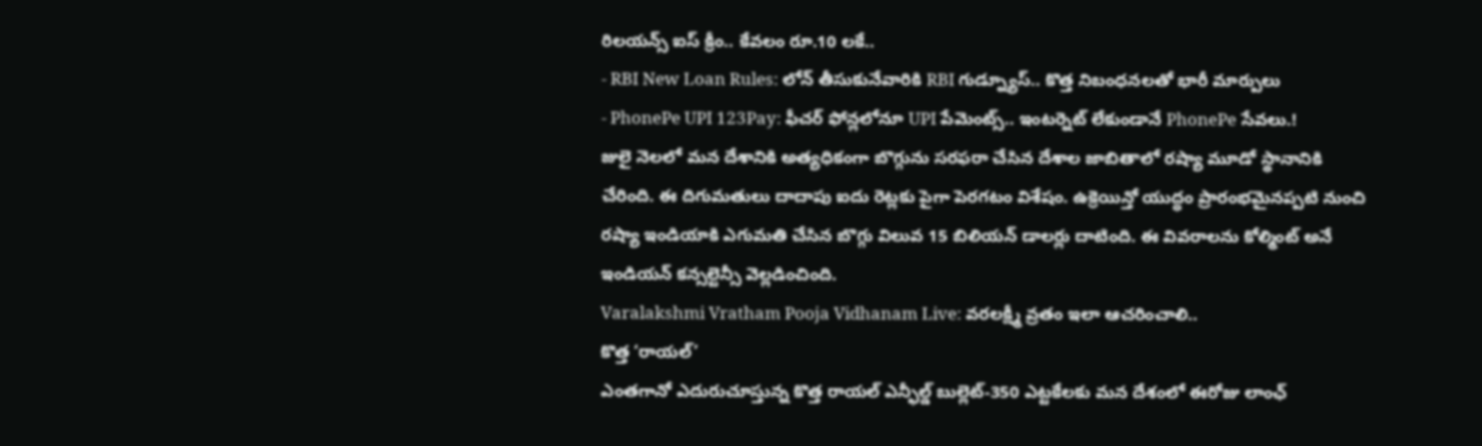రిలయన్స్ ఐస్ క్రీం.. కేవలం రూ.10 లకే..
- RBI New Loan Rules: లోన్ తీసుకునేవారికి RBI గుడ్న్యూస్.. కొత్త నిబంధనలతో భారీ మార్పులు
- PhonePe UPI 123Pay: ఫీచర్ ఫోన్లలోనూ UPI పేమెంట్స్.. ఇంటర్నెట్ లేకుండానే PhonePe సేవలు.!
జులై నెలలో మన దేశానికి అత్యధికంగా బొగ్గును సరఫరా చేసిన దేశాల జాబితాలో రష్యా మూడో స్థానానికి చేరింది. ఈ దిగుమతులు దాదాపు ఐదు రెట్లకు పైగా పెరగటం విశేషం. ఉక్రెయిన్తో యుద్ధం ప్రారంభమైనప్పటి నుంచి రష్యా ఇండియాకి ఎగుమతి చేసిన బొగ్గు విలువ 15 బిలియన్ డాలర్లు దాటింది. ఈ వివరాలను కోల్మింట్ అనే ఇండియన్ కన్సల్టెన్సీ వెల్లడించింది.
Varalakshmi Vratham Pooja Vidhanam Live: వరలక్ష్మీ వ్రతం ఇలా ఆచరించాలి..
కొత్త ‘రాయల్’
ఎంతగానో ఎదురుచూస్తున్న కొత్త రాయల్ ఎన్ఫీల్డ్ బుల్లెట్-350 ఎట్టకేలకు మన దేశంలో ఈరోజు లాంఛ్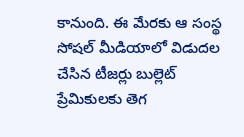కానుంది. ఈ మేరకు ఆ సంస్థ సోషల్ మీడియాలో విడుదల చేసిన టీజర్లు బుల్లెట్ ప్రేమికులకు తెగ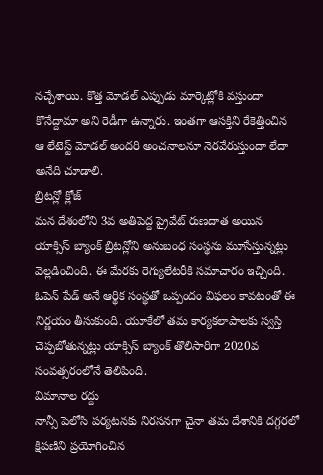నచ్చేశాయి. కొత్త మోడల్ ఎప్పుడు మార్కెట్లోకి వస్తుందా కొనేద్దామా అని రెడీగా ఉన్నారు. ఇంతగా ఆసక్తిని రేకెత్తించిన ఆ లేటెస్ట్ మోడల్ అందరి అంచనాలనూ నెరవేరుస్తుందా లేదా అనేది చూడాలి.
బ్రిటన్లో క్లోజ్
మన దేశంలోని 3వ అతిపెద్ద ప్రైవేట్ రుణదాత అయిన యాక్సిస్ బ్యాంక్ బ్రిటన్లోని అనుబంధ సంస్థను మూసేస్తున్నట్లు వెల్లడించింది. ఈ మేరకు రెగ్యులేటరీకి సమాచారం ఇచ్చింది. ఓపెన్ పేడ్ అనే ఆర్థిక సంస్థతో ఒప్పందం విఫలం కావటంతో ఈ నిర్ణయం తీసుకుంది. యూకేలో తమ కార్యకలాపాలకు స్వస్తి చెప్పబోతున్నట్లు యాక్సిస్ బ్యాంక్ తొలిసారిగా 2020వ సంవత్సరంలోనే తెలిపింది.
విమానాల రద్దు
నాన్సీ పెలోసి పర్యటనకు నిరసనగా చైనా తమ దేశానికి దగ్గరలో క్షిపణిని ప్రయోగించిన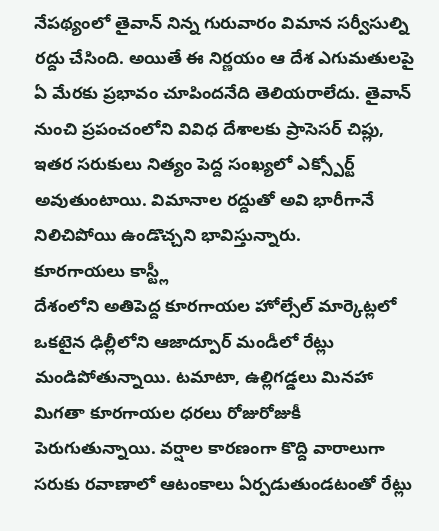నేపథ్యంలో తైవాన్ నిన్న గురువారం విమాన సర్వీసుల్ని రద్దు చేసింది. అయితే ఈ నిర్ణయం ఆ దేశ ఎగుమతులపై ఏ మేరకు ప్రభావం చూపిందనేది తెలియరాలేదు. తైవాన్ నుంచి ప్రపంచంలోని వివిధ దేశాలకు ప్రాసెసర్ చిప్లు, ఇతర సరుకులు నిత్యం పెద్ద సంఖ్యలో ఎక్స్పోర్ట్ అవుతుంటాయి. విమానాల రద్దుతో అవి భారీగానే నిలిచిపోయి ఉండొచ్చని భావిస్తున్నారు.
కూరగాయలు కాస్ట్లీ
దేశంలోని అతిపెద్ద కూరగాయల హోల్సేల్ మార్కెట్లలో ఒకటైన ఢిల్లీలోని ఆజాద్పూర్ మండీలో రేట్లు మండిపోతున్నాయి. టమాటా, ఉల్లిగడ్డలు మినహా మిగతా కూరగాయల ధరలు రోజురోజుకీ పెరుగుతున్నాయి. వర్షాల కారణంగా కొద్ది వారాలుగా సరుకు రవాణాలో ఆటంకాలు ఏర్పడుతుండటంతో రేట్లు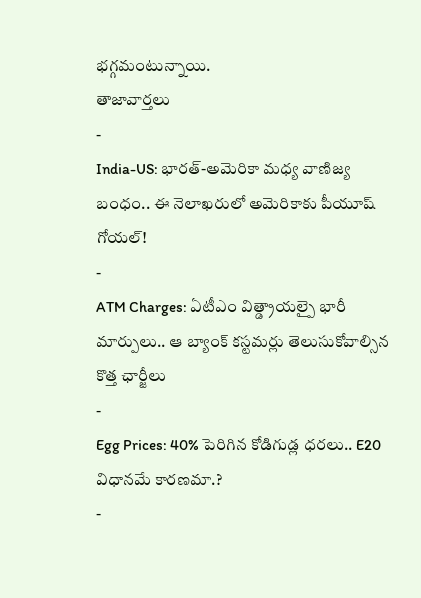భగ్గమంటున్నాయి.
తాజావార్తలు
-
India-US: భారత్-అమెరికా మధ్య వాణిజ్య బంధం.. ఈ నెలాఖరులో అమెరికాకు పీయూష్ గోయల్!
-
ATM Charges: ఏటీఎం విత్డ్రాయల్పై భారీ మార్పులు.. ఆ బ్యాంక్ కస్టమర్లు తెలుసుకోవాల్సిన కొత్త ఛార్జీలు
-
Egg Prices: 40% పెరిగిన కోడిగుడ్ల ధరలు.. E20 విధానమే కారణమా.?
-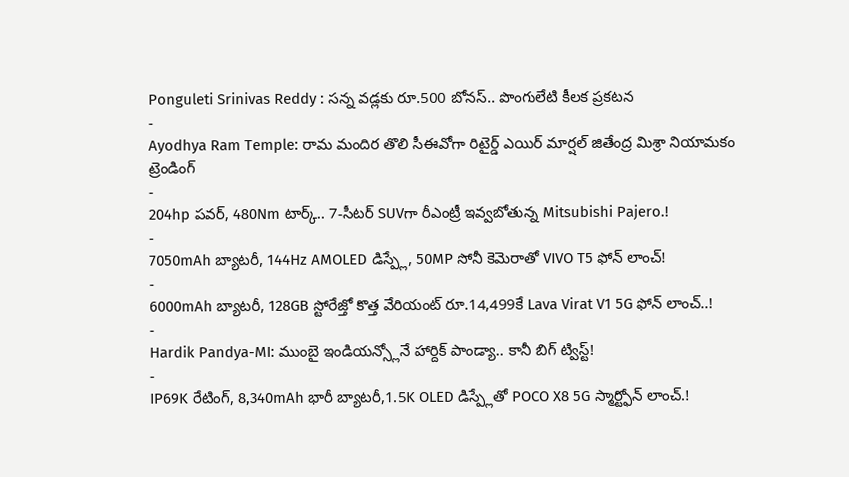Ponguleti Srinivas Reddy : సన్న వడ్లకు రూ.500 బోనస్.. పొంగులేటి కీలక ప్రకటన
-
Ayodhya Ram Temple: రామ మందిర తొలి సీఈవోగా రిటైర్డ్ ఎయిర్ మార్షల్ జితేంద్ర మిశ్రా నియామకం
ట్రెండింగ్
-
204hp పవర్, 480Nm టార్క్.. 7-సీటర్ SUVగా రీఎంట్రీ ఇవ్వబోతున్న Mitsubishi Pajero.!
-
7050mAh బ్యాటరీ, 144Hz AMOLED డిస్ప్లే, 50MP సోనీ కెమెరాతో VIVO T5 ఫోన్ లాంచ్!
-
6000mAh బ్యాటరీ, 128GB స్టోరేజ్తో కొత్త వేరియంట్ రూ.14,499కే Lava Virat V1 5G ఫోన్ లాంచ్..!
-
Hardik Pandya-MI: ముంబై ఇండియన్స్లోనే హార్దిక్ పాండ్యా.. కానీ బిగ్ ట్విస్ట్!
-
IP69K రేటింగ్, 8,340mAh భారీ బ్యాటరీ,1.5K OLED డిస్ప్లేతో POCO X8 5G స్మార్ట్ఫోన్ లాంచ్.!